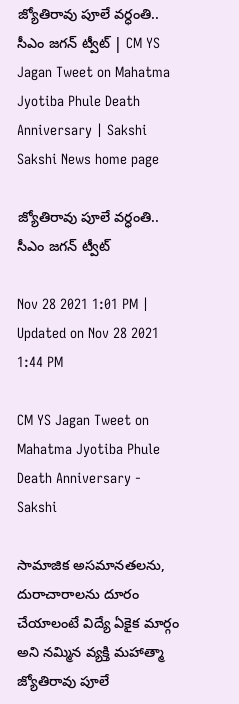జ్యోతిరావు పూలే వర్ధంతి.. సీఎం జగన్‌ ట్వీట్‌ | CM YS Jagan Tweet on Mahatma Jyotiba Phule Death Anniversary | Sakshi
Sakshi News home page

జ్యోతిరావు పూలే వర్ధంతి.. సీఎం జగన్‌ ట్వీట్‌

Nov 28 2021 1:01 PM | Updated on Nov 28 2021 1:44 PM

CM YS Jagan Tweet on Mahatma Jyotiba Phule Death Anniversary - Sakshi

సామాజిక అసమానతలను, దురాచారాలను దూరం చేయాలంటే విద్యే ఏకైక మార్గం అని నమ్మిన వ్యక్తి మహాత్మా జ్యోతిరావు పూలే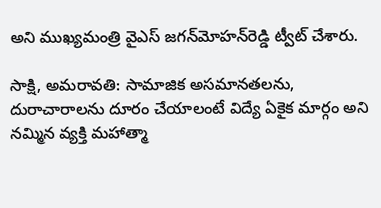అని ముఖ్యమంత్రి వైఎస్‌ జగన్‌మోహన్‌రెడ్డి ట్వీట్‌ చేశారు.

సాక్షి, అమరావతి: సామాజిక అసమానతలను, దురాచారాలను దూరం చేయాలంటే విద్యే ఏకైక మార్గం అని నమ్మిన వ్యక్తి మహాత్మా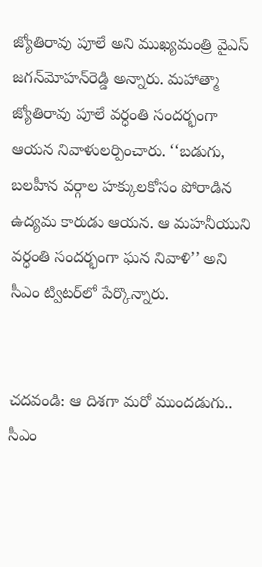జ్యోతిరావు పూలే అని ముఖ్యమంత్రి వైఎస్‌ జగన్‌మోహన్‌రెడ్డి అన్నారు. మహాత్మా జ్యోతిరావు పూలే వర్ధంతి సందర్భంగా ఆయన నివాళులర్పించారు. ‘‘బడుగు, బలహీన వర్గాల హక్కులకోసం పోరాడిన ఉద్యమ కారుడు ఆయ‌న. ఆ మహనీయుని వర్ధంతి సందర్భంగా ఘన నివాళి’’ అని సీఎం ట్విటర్‌లో పేర్కొన్నారు.


చదవండి: ఆ దిశగా మరో ముందడుగు.. సీఎం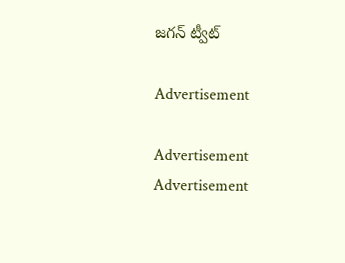జగన్‌ ట్వీట్‌

Advertisement

Advertisement
Advertisement